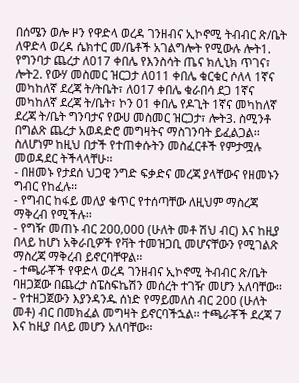በሰሜን ወሎ ዞን የዋድላ ወረዳ ገንዘብና ኢኮኖሚ ትብብር ጽ/ቤት ለዋድላ ወረዳ ሴክተር መ/ቤቶች አገልግሎት የሚውሉ ሎት1. የግንባታ ጨረታ ለ017 ቀበሌ የእንስሳት ጤና ክሊኒክ ጥገና፣ ሎት2. የውሃ መስመር ዝርጋታ ለ011 ቀበሌ ቁርቁር ሶለላ 1ኛና መካከለኛ ደረጃ ት/ትቤት፣ ለ017 ቀበሌ ቁራበሳ ደጋ 1ኛና መካከለኛ ደረጃ ት/ቤት፣ ኮን 01 ቀበሌ የዶጊት 1ኛና መካከለኛ ደረጃ ት/ቤት ግንባታና የውሀ መስመር ዝርጋታ፣ ሎት3. ስሚንቶ በግልጽ ጨረታ አወዳድሮ መግዛትና ማስገንባት ይፈልጋል፡፡ ስለሆነም ከዚህ በታች የተጠቀሱትን መስፈርቶች የምታሟሉ መወዳደር ትችላላቸሁ፡፡
- በዘመኑ የታደሰ ህጋዊ ንግድ ፍቃድና መረጃ ያላቸውና የዘመኑን ግብር የከፈሉ፡፡
- የግብር ከፋይ መለያ ቁጥር የተሰጣቸው ለዚህም ማስረጃ ማቅረብ የሚችሉ፡፡
- የግዥ መጠኑ ብር 200‚000 (ሁለት መቶ ሽህ ብር) እና ከዚያ በላይ ከሆነ አቅራቢዎች የቫት ተመዝጋቢ መሆናቸውን የሚገልጽ ማስረጃ ማቅረብ ይኖርባቸዋል፡፡
- ተጫራቾች የዋድላ ወረዳ ገንዘብና ኢኮኖሚ ትብብር ጽ/ቤት ባዘጋጀው በጨረታ ስፔስፍኬሽን መሰረት ተገዥ መሆን አለባቸው፡፡
- የተዘጋጀውን እያንዳንዱ ሰነድ የማይመለስ ብር 200 (ሁለት መቶ) ብር በመክፈል መግዛት ይኖርባችኋል፡፡ ተጫራቾች ደረጃ 7 እና ከዚያ በላይ መሆን አለባቸው፡፡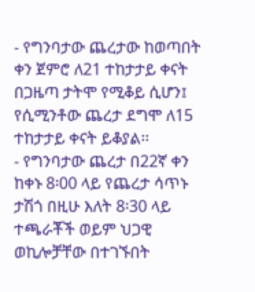- የግንባታው ጨረታው ከወጣበት ቀን ጀምሮ ለ21 ተከታታይ ቀናት በጋዜጣ ታትሞ የሚቆይ ሲሆን፤ የሲሚንቶው ጨረታ ደግሞ ለ15 ተከታታይ ቀናት ይቆያል፡፡
- የግንባታው ጨረታ በ22ኛ ቀን ከቀኑ 8፡00 ላይ የጨረታ ሳጥኑ ታሽጎ በዚሁ እለት 8፡30 ላይ ተጫራቾች ወይም ህጋዊ ወኪሎቻቸው በተገኙበት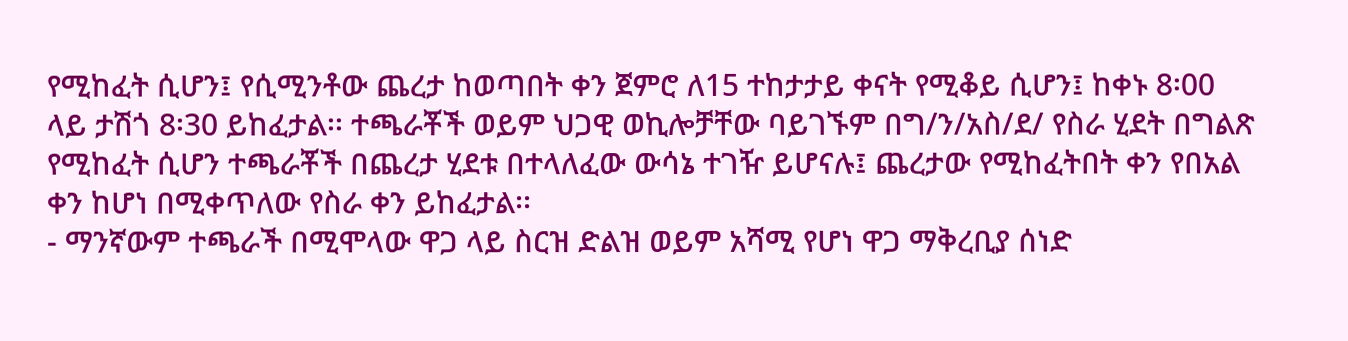የሚከፈት ሲሆን፤ የሲሚንቶው ጨረታ ከወጣበት ቀን ጀምሮ ለ15 ተከታታይ ቀናት የሚቆይ ሲሆን፤ ከቀኑ 8፡00 ላይ ታሽጎ 8፡30 ይከፈታል፡፡ ተጫራቾች ወይም ህጋዊ ወኪሎቻቸው ባይገኙም በግ/ን/አስ/ደ/ የስራ ሂደት በግልጽ የሚከፈት ሲሆን ተጫራቾች በጨረታ ሂደቱ በተላለፈው ውሳኔ ተገዥ ይሆናሉ፤ ጨረታው የሚከፈትበት ቀን የበአል ቀን ከሆነ በሚቀጥለው የስራ ቀን ይከፈታል፡፡
- ማንኛውም ተጫራች በሚሞላው ዋጋ ላይ ስርዝ ድልዝ ወይም አሻሚ የሆነ ዋጋ ማቅረቢያ ሰነድ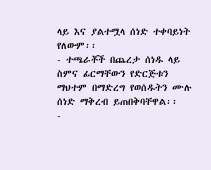ላይ እና ያልተሟላ ሰነድ ተቀባይነት የለውም፡፡
- ተጫራቾች በጨረታ ሰነዱ ላይ ስምና ፊርማቸውን የድርጅቱን ማህተም በማድረግ የወሰዱትን ሙሉ ሰነድ ማቅረብ ይጠበቅባቸዋል፡፡
-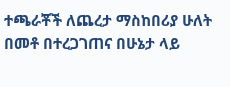ተጫራቾች ለጨረታ ማስከበሪያ ሁለት በመቶ በተረጋገጠና በሁኔታ ላይ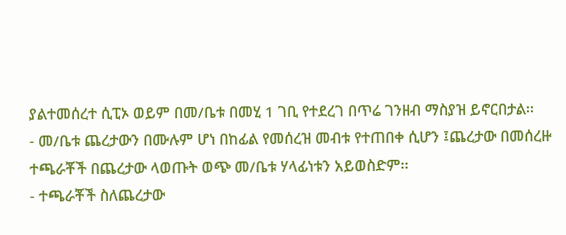ያልተመሰረተ ሲፒኦ ወይም በመ/ቤቱ በመሂ 1 ገቢ የተደረገ በጥሬ ገንዘብ ማስያዝ ይኖርበታል፡፡
- መ/ቤቱ ጨረታውን በሙሉም ሆነ በከፊል የመሰረዝ መብቱ የተጠበቀ ሲሆን ፤ጨረታው በመሰረዙ ተጫራቾች በጨረታው ላወጡት ወጭ መ/ቤቱ ሃላፊነቱን አይወስድም፡፡
- ተጫራቾች ስለጨረታው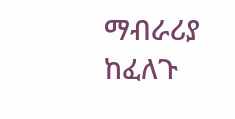ማብራሪያ ከፈለጉ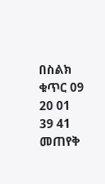በስልክ ቁጥር 09 20 01 39 41 መጠየቅ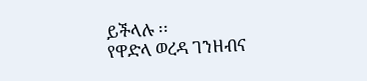ይችላሉ ፡፡
የዋድላ ወረዳ ገንዘብና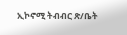ኢኮኖሚ ትብብር ጽ/ቤት